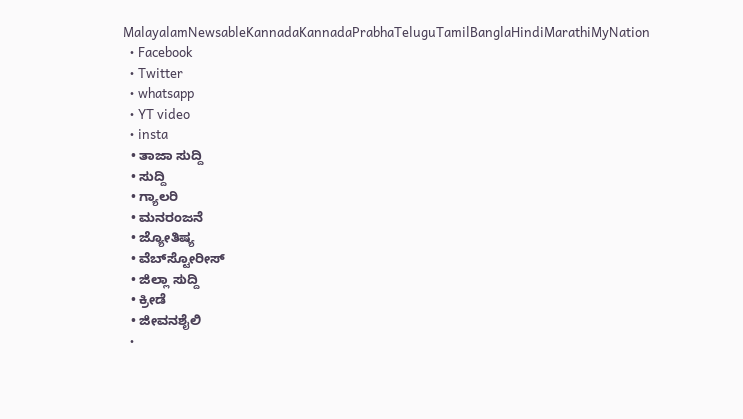MalayalamNewsableKannadaKannadaPrabhaTeluguTamilBanglaHindiMarathiMyNation
  • Facebook
  • Twitter
  • whatsapp
  • YT video
  • insta
  • ತಾಜಾ ಸುದ್ದಿ
  • ಸುದ್ದಿ
  • ಗ್ಯಾಲರಿ
  • ಮನರಂಜನೆ
  • ಜ್ಯೋತಿಷ್ಯ
  • ವೆಬ್‌ಸ್ಟೋರೀಸ್
  • ಜಿಲ್ಲಾ ಸುದ್ದಿ
  • ಕ್ರೀಡೆ
  • ಜೀವನಶೈಲಿ
  •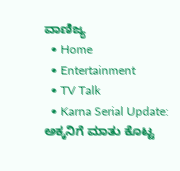ವಾಣಿಜ್ಯ
  • Home
  • Entertainment
  • TV Talk
  • Karna Serial Update: ಅಕ್ಕನಿಗೆ ಮಾತು ಕೊಟ್ಟ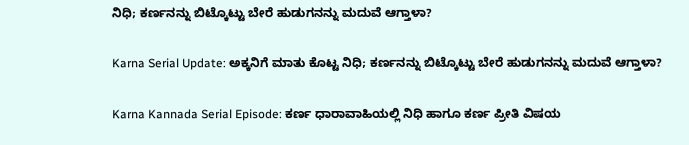ನಿಧಿ; ಕರ್ಣನನ್ನು ಬಿಟ್ಕೊಟ್ಟು ಬೇರೆ ಹುಡುಗನನ್ನು ಮದುವೆ ಆಗ್ತಾಳಾ?

Karna Serial Update: ಅಕ್ಕನಿಗೆ ಮಾತು ಕೊಟ್ಟ ನಿಧಿ; ಕರ್ಣನನ್ನು ಬಿಟ್ಕೊಟ್ಟು ಬೇರೆ ಹುಡುಗನನ್ನು ಮದುವೆ ಆಗ್ತಾಳಾ?

Karna Kannada Serial Episode: ಕರ್ಣ ಧಾರಾವಾಹಿಯಲ್ಲಿ ನಿಧಿ ಹಾಗೂ ಕರ್ಣ ಪ್ರೀತಿ ವಿಷಯ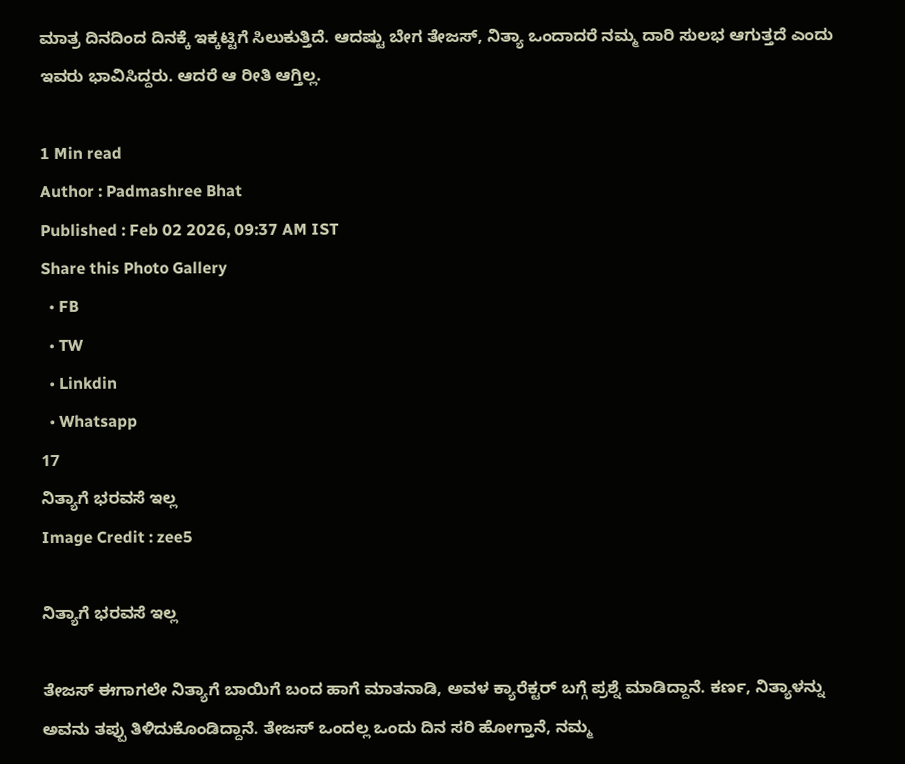ಮಾತ್ರ ದಿನದಿಂದ ದಿನಕ್ಕೆ ಇಕ್ಕಟ್ಟಿಗೆ ಸಿಲುಕುತ್ತಿದೆ. ಆದಷ್ಟು ಬೇಗ ತೇಜಸ್‌, ನಿತ್ಯಾ ಒಂದಾದರೆ ನಮ್ಮ ದಾರಿ ಸುಲಭ ಆಗುತ್ತದೆ ಎಂದು ಇವರು ಭಾವಿಸಿದ್ದರು. ಆದರೆ ಆ ರೀತಿ ಆಗ್ತಿಲ್ಲ.

1 Min read
Author : Padmashree Bhat
Published : Feb 02 2026, 09:37 AM IST
Share this Photo Gallery
  • FB
  • TW
  • Linkdin
  • Whatsapp
17
ನಿತ್ಯಾಗೆ ಭರವಸೆ ಇಲ್ಲ
Image Credit : zee5

ನಿತ್ಯಾಗೆ ಭರವಸೆ ಇಲ್ಲ

ತೇಜಸ್‌ ಈಗಾಗಲೇ ನಿತ್ಯಾಗೆ ಬಾಯಿಗೆ ಬಂದ ಹಾಗೆ ಮಾತನಾಡಿ, ಅವಳ ಕ್ಯಾರೆಕ್ಟರ್‌ ಬಗ್ಗೆ ಪ್ರಶ್ನೆ ಮಾಡಿದ್ದಾನೆ. ಕರ್ಣ, ನಿತ್ಯಾಳನ್ನು ಅವನು ತಪ್ಪು ತಿಳಿದುಕೊಂಡಿದ್ದಾನೆ. ತೇಜಸ್‌ ಒಂದಲ್ಲ ಒಂದು ದಿನ ಸರಿ ಹೋಗ್ತಾನೆ, ನಮ್ಮ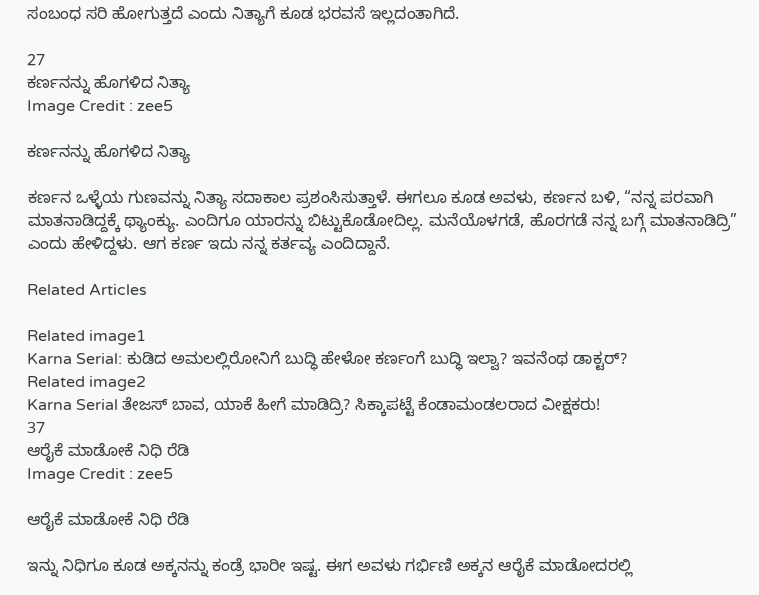ಸಂಬಂಧ ಸರಿ ಹೋಗುತ್ತದೆ ಎಂದು ನಿತ್ಯಾಗೆ ಕೂಡ ಭರವಸೆ ಇಲ್ಲದಂತಾಗಿದೆ.

27
ಕರ್ಣನನ್ನು ಹೊಗಳಿದ ನಿತ್ಯಾ
Image Credit : zee5

ಕರ್ಣನನ್ನು ಹೊಗಳಿದ ನಿತ್ಯಾ

ಕರ್ಣನ ಒಳ್ಳೆಯ ಗುಣವನ್ನು ನಿತ್ಯಾ ಸದಾಕಾಲ ಪ್ರಶಂಸಿಸುತ್ತಾಳೆ. ಈಗಲೂ ಕೂಡ ಅವಳು, ಕರ್ಣನ ಬಳಿ, “ನನ್ನ ಪರವಾಗಿ ಮಾತನಾಡಿದ್ದಕ್ಕೆ ಥ್ಯಾಂಕ್ಯು. ಎಂದಿಗೂ ಯಾರನ್ನು ಬಿಟ್ಟುಕೊಡೋದಿಲ್ಲ. ಮನೆಯೊಳಗಡೆ, ಹೊರಗಡೆ ನನ್ನ ಬಗ್ಗೆ ಮಾತನಾಡಿದ್ರಿ” ಎಂದು ಹೇಳಿದ್ದಳು. ಆಗ ಕರ್ಣ ಇದು ನನ್ನ ಕರ್ತವ್ಯ ಎಂದಿದ್ದಾನೆ.

Related Articles

Related image1
Karna Serial: ಕುಡಿದ ಅಮಲಲ್ಲಿರೋನಿಗೆ ಬುದ್ಧಿ ಹೇಳೋ ಕರ್ಣಂಗೆ ಬುದ್ಧಿ ಇಲ್ವಾ? ಇವನೆಂಥ ಡಾಕ್ಟರ್?
Related image2
Karna Serial ತೇಜಸ್‌ ಬಾವ, ಯಾಕೆ ಹೀಗೆ ಮಾಡಿದ್ರಿ? ಸಿಕ್ಕಾಪಟ್ಟೆ ಕೆಂಡಾಮಂಡಲರಾದ ವೀಕ್ಷಕರು!
37
ಆರೈಕೆ ಮಾಡೋಕೆ ನಿಧಿ ರೆಡಿ
Image Credit : zee5

ಆರೈಕೆ ಮಾಡೋಕೆ ನಿಧಿ ರೆಡಿ

ಇನ್ನು ನಿಧಿಗೂ ಕೂಡ ಅಕ್ಕನನ್ನು ಕಂಡ್ರೆ ಭಾರೀ ಇಷ್ಟ. ಈಗ ಅವಳು ಗರ್ಭಿಣಿ ಅಕ್ಕನ ಆರೈಕೆ ಮಾಡೋದರಲ್ಲಿ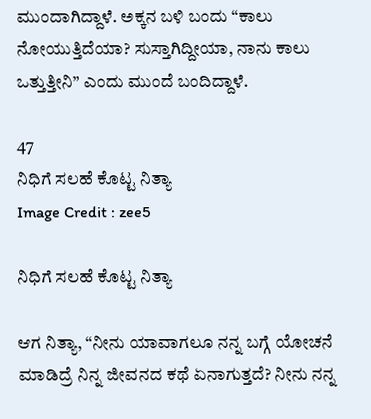ಮುಂದಾಗಿದ್ದಾಳೆ. ಅಕ್ಕನ ಬಳಿ ಬಂದು “ಕಾಲು ನೋಯುತ್ತಿದೆಯಾ? ಸುಸ್ತಾಗಿದ್ದೀಯಾ, ನಾನು ಕಾಲು ಒತ್ತುತ್ತೀನಿ” ಎಂದು ಮುಂದೆ ಬಂದಿದ್ದಾಳೆ.

47
ನಿಧಿಗೆ ಸಲಹೆ ಕೊಟ್ಟ ನಿತ್ಯಾ
Image Credit : zee5

ನಿಧಿಗೆ ಸಲಹೆ ಕೊಟ್ಟ ನಿತ್ಯಾ

ಆಗ ನಿತ್ಯಾ, “ನೀನು ಯಾವಾಗಲೂ ನನ್ನ ಬಗ್ಗೆ ಯೋಚನೆ ಮಾಡಿದ್ರೆ ನಿನ್ನ ಜೀವನದ ಕಥೆ ಏನಾಗುತ್ತದೆ? ನೀನು ನನ್ನ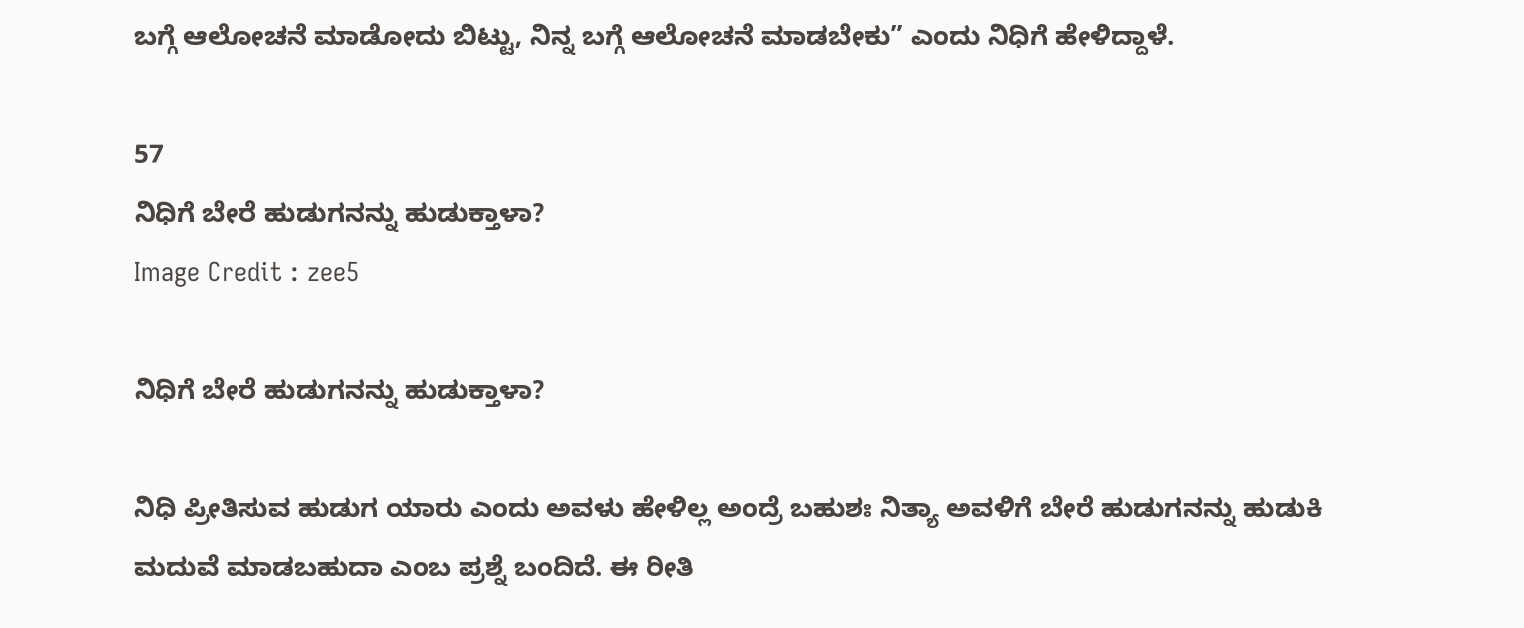ಬಗ್ಗೆ ಆಲೋಚನೆ ಮಾಡೋದು ಬಿಟ್ಟು, ನಿನ್ನ ಬಗ್ಗೆ ಆಲೋಚನೆ ಮಾಡಬೇಕು” ಎಂದು ನಿಧಿಗೆ ಹೇಳಿದ್ದಾಳೆ.

57
ನಿಧಿಗೆ ಬೇರೆ ಹುಡುಗನನ್ನು ಹುಡುಕ್ತಾಳಾ?
Image Credit : zee5

ನಿಧಿಗೆ ಬೇರೆ ಹುಡುಗನನ್ನು ಹುಡುಕ್ತಾಳಾ?

ನಿಧಿ ಪ್ರೀತಿಸುವ ಹುಡುಗ ಯಾರು ಎಂದು ಅವಳು ಹೇಳಿಲ್ಲ ಅಂದ್ರೆ ಬಹುಶಃ ನಿತ್ಯಾ ಅವಳಿಗೆ ಬೇರೆ ಹುಡುಗನನ್ನು ಹುಡುಕಿ ಮದುವೆ ಮಾಡಬಹುದಾ ಎಂಬ ಪ್ರಶ್ನೆ ಬಂದಿದೆ. ಈ ರೀತಿ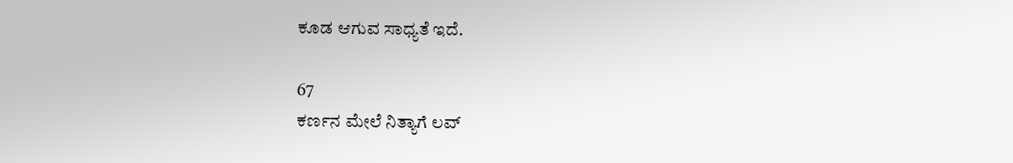ಕೂಡ ಆಗುವ ಸಾಧ್ಯತೆ ಇದೆ.

67
ಕರ್ಣನ ಮೇಲೆ ನಿತ್ಯಾಗೆ ಲವ್‌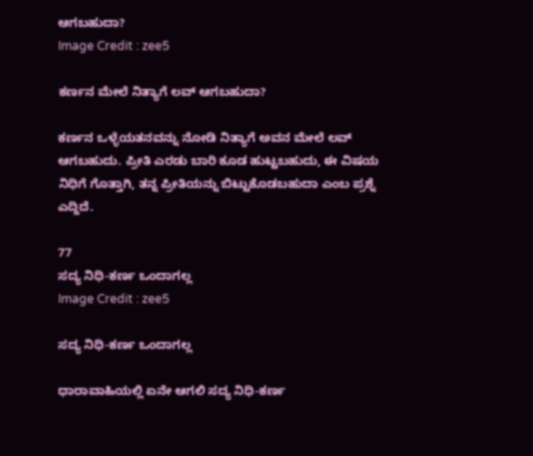ಆಗಬಹುದಾ?
Image Credit : zee5

ಕರ್ಣನ ಮೇಲೆ ನಿತ್ಯಾಗೆ ಲವ್‌ ಆಗಬಹುದಾ?

ಕರ್ಣನ ಒಳ್ಳೆಯತನವನ್ನು ನೋಡಿ ನಿತ್ಯಾಗೆ ಅವನ ಮೇಲೆ ಲವ್‌ ಆಗಬಹುದು. ಪ್ರೀತಿ ಎರಡು ಬಾರಿ ಕೂಡ ಹುಟ್ಟಬಹುದು, ಈ ವಿಷಯ ನಿಧಿಗೆ ಗೊತ್ತಾಗಿ, ತನ್ನ ಪ್ರೀತಿಯನ್ನು ಬಿಟ್ಟುಕೊಡಬಹುದಾ ಎಂಬ ಪ್ರಶ್ನೆ ಎದ್ದಿದೆ.

77
ಸದ್ಯ ನಿಧಿ-ಕರ್ಣ ಒಂದಾಗಲ್ಲ
Image Credit : zee5

ಸದ್ಯ ನಿಧಿ-ಕರ್ಣ ಒಂದಾಗಲ್ಲ

ಧಾರಾವಾಹಿಯಲ್ಲಿ ಏನೇ ಆಗಲಿ ಸದ್ಯ ನಿಧಿ-ಕರ್ಣ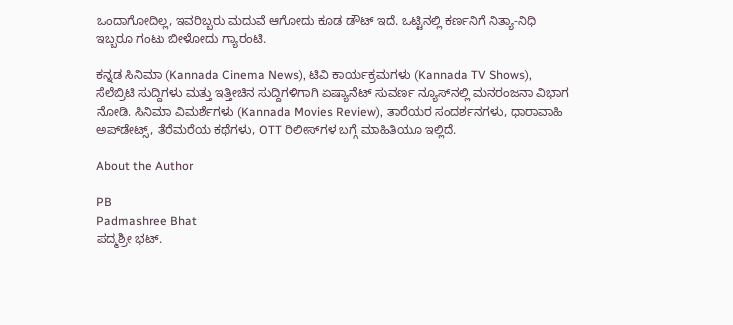ಒಂದಾಗೋದಿಲ್ಲ, ಇವರಿಬ್ಬರು ಮದುವೆ ಆಗೋದು ಕೂಡ ಡೌಟ್‌ ಇದೆ. ಒಟ್ಟಿನಲ್ಲಿ ಕರ್ಣನಿಗೆ ನಿತ್ಯಾ-ನಿಧಿ ಇಬ್ಬರೂ ಗಂಟು ಬೀಳೋದು ಗ್ಯಾರಂಟಿ.

ಕನ್ನಡ ಸಿನಿಮಾ (Kannada Cinema News), ಟಿವಿ ಕಾರ್ಯಕ್ರಮಗಳು (Kannada TV Shows), ಸೆಲೆಬ್ರಿಟಿ ಸುದ್ದಿಗಳು ಮತ್ತು ಇತ್ತೀಚಿನ ಸುದ್ದಿಗಳಿಗಾಗಿ ಏಷ್ಯಾನೆಟ್ ಸುವರ್ಣ ನ್ಯೂಸ್‌ನಲ್ಲಿ ಮನರಂಜನಾ ವಿಭಾಗ ನೋಡಿ. ಸಿನಿಮಾ ವಿಮರ್ಶೆಗಳು (Kannada Movies Review), ತಾರೆಯರ ಸಂದರ್ಶನಗಳು, ಧಾರಾವಾಹಿ ಅಪ್‌ಡೇಟ್ಸ್‌, ತೆರೆಮರೆಯ ಕಥೆಗಳು, OTT ರಿಲೀಸ್‌ಗಳ ಬಗ್ಗೆ ಮಾಹಿತಿಯೂ ಇಲ್ಲಿದೆ.

About the Author

PB
Padmashree Bhat
ಪದ್ಮಶ್ರೀ ಭಟ್.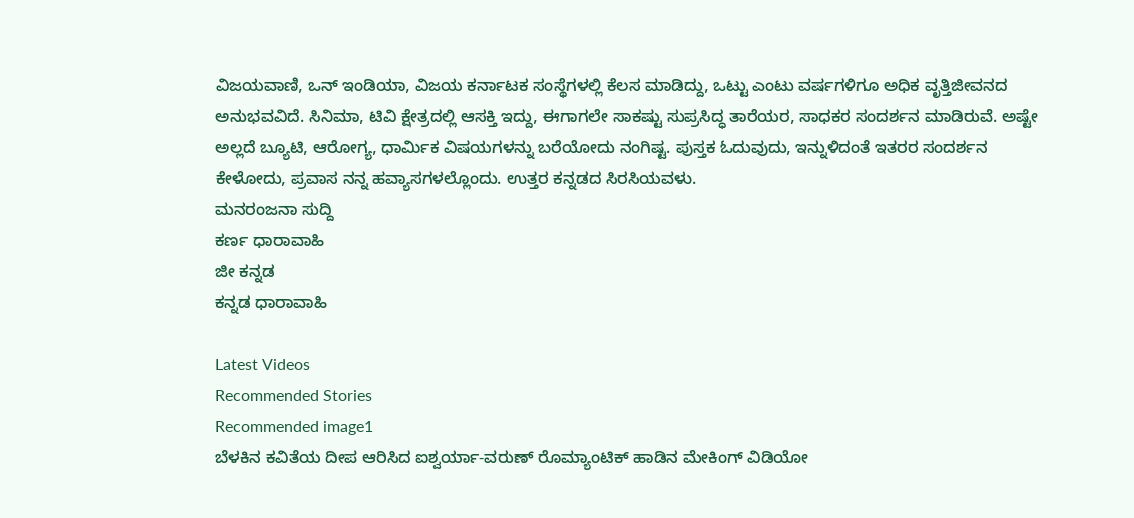ವಿಜಯವಾಣಿ, ಒನ್ ಇಂಡಿಯಾ, ವಿಜಯ ಕರ್ನಾಟಕ ಸಂಸ್ಥೆಗಳಲ್ಲಿ ಕೆಲಸ ಮಾಡಿದ್ದು, ಒಟ್ಟು ಎಂಟು ವರ್ಷಗಳಿಗೂ ಅಧಿಕ ವೃತ್ತಿಜೀವನದ ಅನುಭವವಿದೆ. ಸಿನಿಮಾ, ಟಿವಿ ಕ್ಷೇತ್ರದಲ್ಲಿ ಆಸಕ್ತಿ ಇದ್ದು, ಈಗಾಗಲೇ ಸಾಕಷ್ಟು ಸುಪ್ರಸಿದ್ಧ ತಾರೆಯರ, ಸಾಧಕರ ಸಂದರ್ಶನ ಮಾಡಿರುವೆ. ಅಷ್ಟೇ ಅಲ್ಲದೆ ಬ್ಯೂಟಿ, ಆರೋಗ್ಯ, ಧಾರ್ಮಿಕ ವಿಷಯಗಳನ್ನು ಬರೆಯೋದು ನಂಗಿಷ್ಟ. ಪುಸ್ತಕ ಓದುವುದು, ಇನ್ನುಳಿದಂತೆ ಇತರರ ಸಂದರ್ಶನ ಕೇಳೋದು, ಪ್ರವಾಸ ನನ್ನ ಹವ್ಯಾಸಗಳಲ್ಲೊಂದು. ಉತ್ತರ ಕನ್ನಡದ ಸಿರಸಿಯವಳು.
ಮನರಂಜನಾ ಸುದ್ದಿ
ಕರ್ಣ ಧಾರಾವಾಹಿ
ಜೀ ಕನ್ನಡ
ಕನ್ನಡ ಧಾರಾವಾಹಿ

Latest Videos
Recommended Stories
Recommended image1
ಬೆಳಕಿನ ಕವಿತೆಯ ದೀಪ ಆರಿಸಿದ ಐಶ್ವರ್ಯಾ-ವರುಣ್ ರೊಮ್ಯಾಂಟಿಕ್ ಹಾಡಿನ ಮೇಕಿಂಗ್ ವಿಡಿಯೋ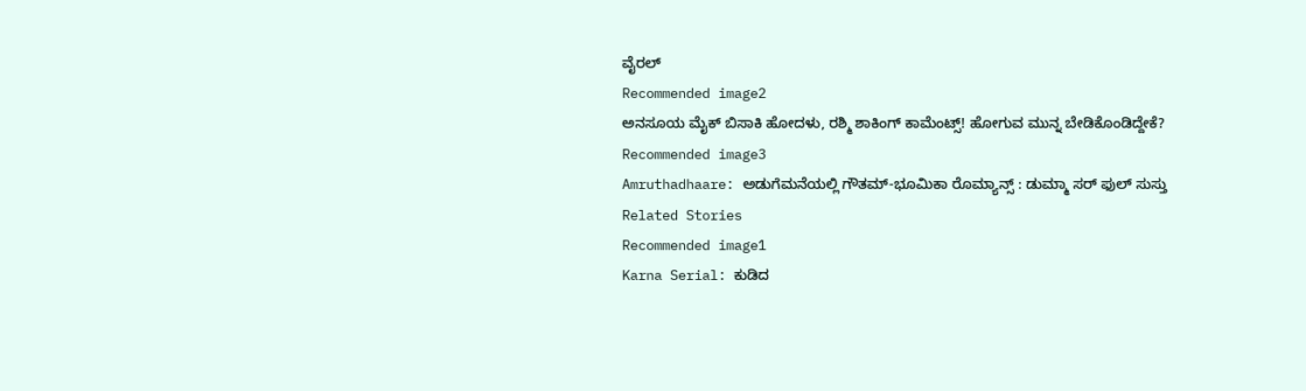ವೈರಲ್
Recommended image2
ಅನಸೂಯ ಮೈಕ್ ಬಿಸಾಕಿ ಹೋದಳು, ರಶ್ಮಿ ಶಾಕಿಂಗ್ ಕಾಮೆಂಟ್ಸ್! ಹೋಗುವ ಮುನ್ನ ಬೇಡಿಕೊಂಡಿದ್ದೇಕೆ?
Recommended image3
Amruthadhaare: ಅಡುಗೆಮನೆಯಲ್ಲಿ ಗೌತಮ್-ಭೂಮಿಕಾ ರೊಮ್ಯಾನ್ಸ್ : ಡುಮ್ಮಾ ಸರ್ ಫುಲ್ ಸುಸ್ತು
Related Stories
Recommended image1
Karna Serial: ಕುಡಿದ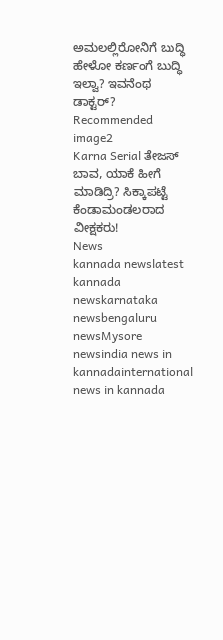ಅಮಲಲ್ಲಿರೋನಿಗೆ ಬುದ್ಧಿ ಹೇಳೋ ಕರ್ಣಂಗೆ ಬುದ್ಧಿ ಇಲ್ವಾ? ಇವನೆಂಥ ಡಾಕ್ಟರ್?
Recommended image2
Karna Serial ತೇಜಸ್‌ ಬಾವ, ಯಾಕೆ ಹೀಗೆ ಮಾಡಿದ್ರಿ? ಸಿಕ್ಕಾಪಟ್ಟೆ ಕೆಂಡಾಮಂಡಲರಾದ ವೀಕ್ಷಕರು!
News
kannada newslatest kannada newskarnataka newsbengaluru newsMysore newsindia news in kannadainternational news in kannada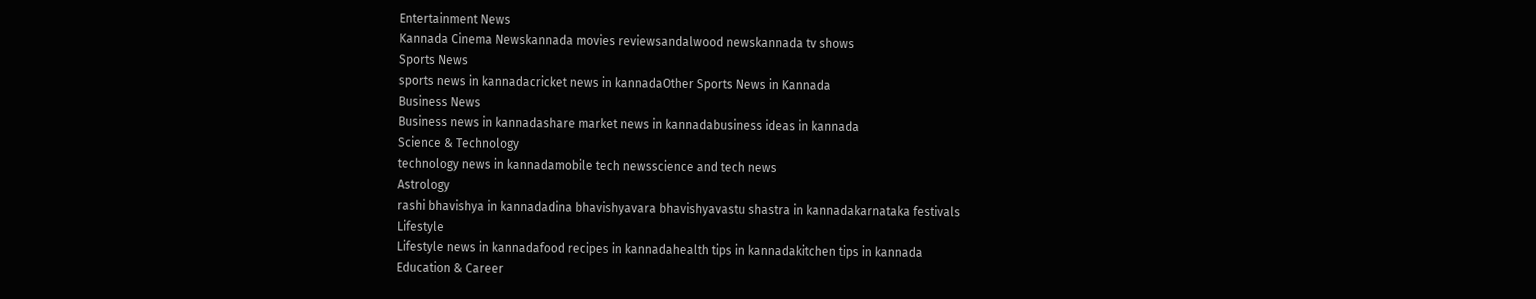Entertainment News
Kannada Cinema Newskannada movies reviewsandalwood newskannada tv shows
Sports News
sports news in kannadacricket news in kannadaOther Sports News in Kannada
Business News
Business news in kannadashare market news in kannadabusiness ideas in kannada
Science & Technology
technology news in kannadamobile tech newsscience and tech news
Astrology
rashi bhavishya in kannadadina bhavishyavara bhavishyavastu shastra in kannadakarnataka festivals
Lifestyle
Lifestyle news in kannadafood recipes in kannadahealth tips in kannadakitchen tips in kannada
Education & Career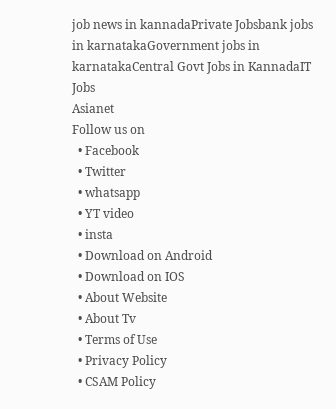job news in kannadaPrivate Jobsbank jobs in karnatakaGovernment jobs in karnatakaCentral Govt Jobs in KannadaIT Jobs
Asianet
Follow us on
  • Facebook
  • Twitter
  • whatsapp
  • YT video
  • insta
  • Download on Android
  • Download on IOS
  • About Website
  • About Tv
  • Terms of Use
  • Privacy Policy
  • CSAM Policy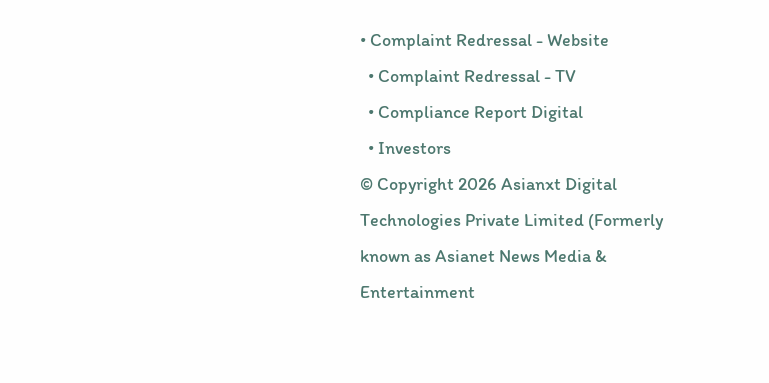• Complaint Redressal - Website
  • Complaint Redressal - TV
  • Compliance Report Digital
  • Investors
© Copyright 2026 Asianxt Digital Technologies Private Limited (Formerly known as Asianet News Media & Entertainment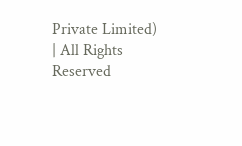Private Limited) | All Rights Reserved